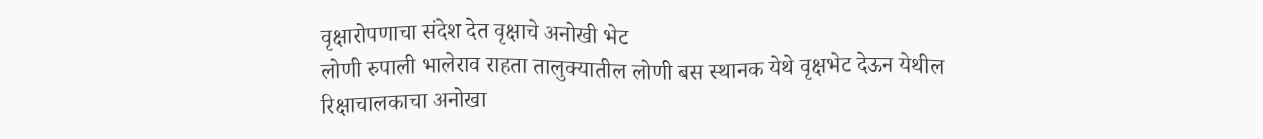वृक्षारोपणाचा संदेश देत वृक्षाचे अनोखी भेट
लोणी रुपाली भालेराव राहता तालुक्यातील लोणी बस स्थानक येथे वृक्षभेट देऊन येथील रिक्षाचालकाचा अनोखा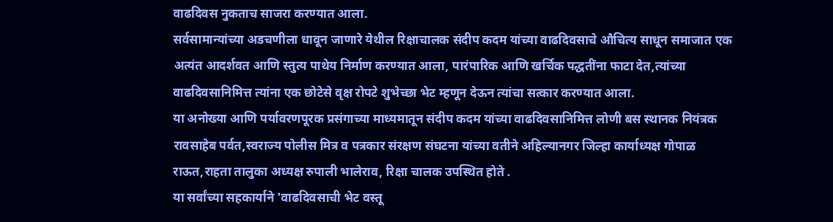वाढदिवस नुकताच साजरा करण्यात आला.
सर्वसामान्यांच्या अडचणीला धावून जाणारे येथील रिक्षाचालक संदीप कदम यांच्या वाढदिवसाचे औचित्य साधून समाजात एक अत्यंत आदर्शवत आणि स्तुत्य पाथेय निर्माण करण्यात आला, पारंपारिक आणि खर्चिक पद्धतींना फाटा देत,त्यांच्या वाढदिवसानिमित्त त्यांना एक छोटेसे वृक्ष रोपटे शुभेच्छा भेट म्हणून देऊन त्यांचा सत्कार करण्यात आला.
या अनोख्या आणि पर्यावरणपूरक प्रसंगाच्या माध्यमातून संदीप कदम यांच्या वाढदिवसानिमित्त लोणी बस स्थानक नियंत्रक रावसाहेब पर्वत,स्वराज्य पोलीस मित्र व पत्रकार संरक्षण संघटना यांच्या वतीने अहिल्यानगर जिल्हा कार्याध्यक्ष गोपाळ राऊत,राहता तालुका अध्यक्ष रुपाली भालेराव, रिक्षा चालक उपस्थित होते .
या सर्वांच्या सहकार्याने 'वाढदिवसाची भेट वस्तू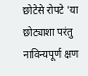छोटेसे रोपटे 'या छोट्याशा परंतु नाविन्यपूर्ण क्षण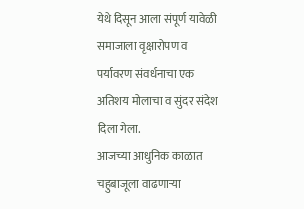येथे दिसून आला संपूर्ण यावेळी समाजाला वृक्षारोपण व पर्यावरण संवर्धनाचा एक अतिशय मोलाचा व सुंदर संदेश दिला गेला.
आजच्या आधुनिक काळात चहुबाजूला वाढणाऱ्या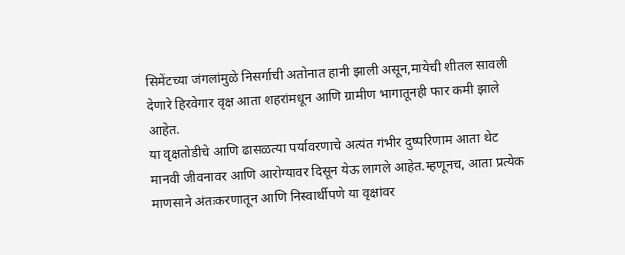सिमेंटच्या जंगलांमुळे निसर्गाची अतोनात हानी झाली असून,मायेची शीतल सावली देणारे हिरवेगार वृक्ष आता शहरांमधून आणि ग्रामीण भागातूनही फार कमी झाले आहेत.
या वृक्षतोडीचे आणि ढासळत्या पर्यावरणाचे अत्यंत गंभीर दुष्परिणाम आता थेट मानवी जीवनावर आणि आरोग्यावर दिसून येऊ लागले आहेत.म्हणूनच, आता प्रत्येक माणसाने अंतःकरणातून आणि निस्वार्थीपणे या वृक्षांवर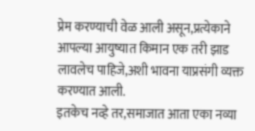प्रेम करण्याची वेळ आली असून,प्रत्येकाने आपल्या आयुष्यात किमान एक तरी झाड लावलेच पाहिजे,अशी भावना याप्रसंगी व्यक्त करण्यात आली.
इतकेच नव्हे तर,समाजात आता एका नव्या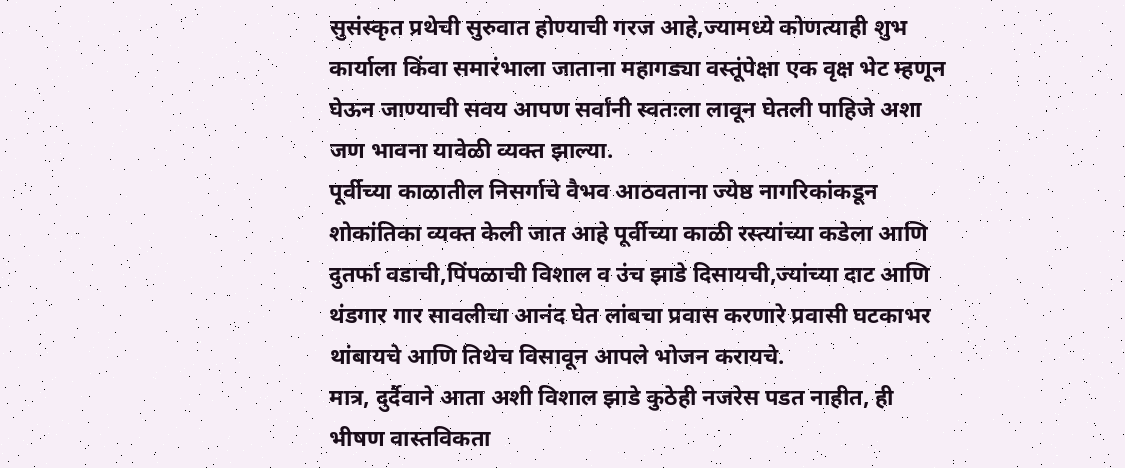सुसंस्कृत प्रथेची सुरुवात होण्याची गरज आहे,ज्यामध्ये कोणत्याही शुभ कार्याला किंवा समारंभाला जाताना महागड्या वस्तूंपेक्षा एक वृक्ष भेट म्हणून घेऊन जाण्याची सवय आपण सर्वांनी स्वतःला लावून घेतली पाहिजे अशा जण भावना यावेळी व्यक्त झाल्या.
पूर्वीच्या काळातील निसर्गाचे वैभव आठवताना ज्येष्ठ नागरिकांकडून शोकांतिका व्यक्त केली जात आहे पूर्वीच्या काळी रस्त्यांच्या कडेला आणि दुतर्फा वडाची,पिंपळाची विशाल व उंच झाडे दिसायची,ज्यांच्या दाट आणि थंडगार गार सावलीचा आनंद घेत लांबचा प्रवास करणारे प्रवासी घटकाभर थांबायचे आणि तिथेच विसावून आपले भोजन करायचे.
मात्र, दुर्दैवाने आता अशी विशाल झाडे कुठेही नजरेस पडत नाहीत, ही भीषण वास्तविकता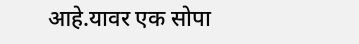आहे.यावर एक सोपा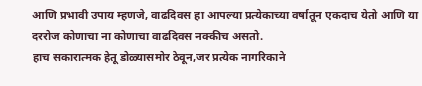आणि प्रभावी उपाय म्हणजे, वाढदिवस हा आपल्या प्रत्येकाच्या वर्षातून एकदाच येतो आणि या दररोज कोणाचा ना कोणाचा वाढदिवस नक्कीच असतो.
हाच सकारात्मक हेतू डोळ्यासमोर ठेवून,जर प्रत्येक नागरिकाने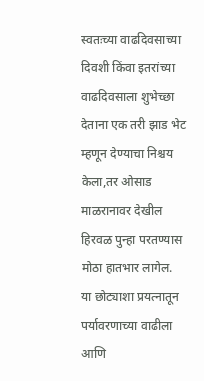स्वतःच्या वाढदिवसाच्या दिवशी किंवा इतरांच्या वाढदिवसाला शुभेच्छा देताना एक तरी झाड भेट म्हणून देण्याचा निश्चय केला,तर ओसाड माळरानावर देखील हिरवळ पुन्हा परतण्यास मोठा हातभार लागेल.
या छोट्याशा प्रयत्नातून पर्यावरणाच्या वाढीला आणि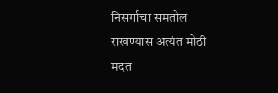निसर्गाचा समतोल राखण्यास अत्यंत मोठी मदत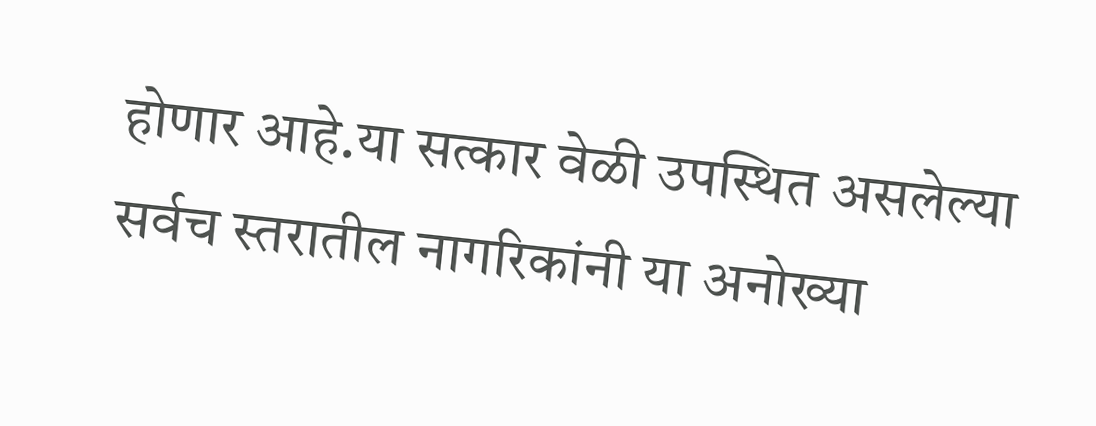होणार आहे.या सत्कार वेळी उपस्थित असलेल्या सर्वच स्तरातील नागरिकांनी या अनोख्या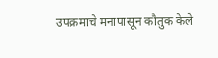उपक्रमाचे मनापासून कौतुक केले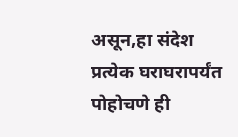असून,हा संदेश प्रत्येक घराघरापर्यंत पोहोचणे ही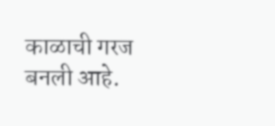काळाची गरज बनली आहे.